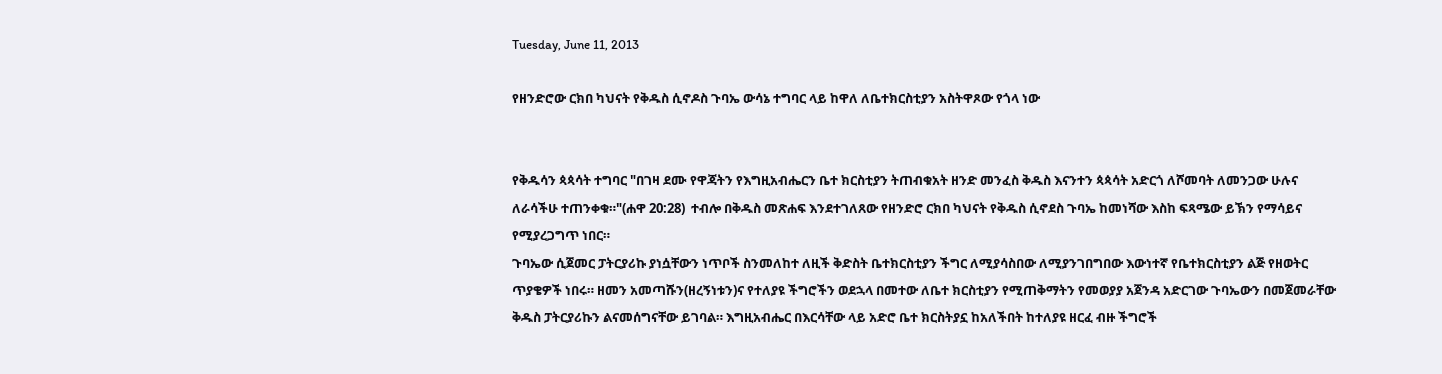Tuesday, June 11, 2013

የዘንድሮው ርክበ ካህናት የቅዱስ ሲኖዶስ ጉባኤ ውሳኔ ተግባር ላይ ከዋለ ለቤተክርስቲያን አስትዋጾው የጎላ ነው


የቅዱሳን ጳጳሳት ተግባር "በገዛ ደሙ የዋጃትን የእግዚአብሔርን ቤተ ክርስቲያን ትጠብቁአት ዘንድ መንፈስ ቅዱስ እናንተን ጳጳሳት አድርጎ ለሾመባት ለመንጋው ሁሉና ለራሳችሁ ተጠንቀቁ።"(ሐዋ 20:28)  ተብሎ በቅዱስ መጽሐፍ እንደተገለጸው የዘንድሮ ርክበ ካህናት የቅዱስ ሲኖደስ ጉባኤ ከመነሻው እስከ ፍጻሜው ይኽን የማሳይና የሚያረጋግጥ ነበር።
ጉባኤው ሲጀመር ፓትርያሪኩ ያነሷቸውን ነጥቦች ስንመለከተ ለዚች ቅድስት ቤተክርስቲያን ችግር ለሚያሳስበው ለሚያንገበግበው እውነተኛ የቤተክርስቲያን ልጅ የዘወትር ጥያቄዎች ነበሩ። ዘመን አመጣሹን(ዘረኝነቱን)ና የተለያዩ ችግሮችን ወደኋላ በመተው ለቤተ ክርስቲያን የሚጠቅማትን የመወያያ አጀንዳ አድርገው ጉባኤውን በመጀመራቸው ቅዱስ ፓትርያሪኩን ልናመሰግናቸው ይገባል። እግዚአብሔር በእርሳቸው ላይ አድሮ ቤተ ክርስትያኗ ከአለችበት ከተለያዩ ዘርፈ ብዙ ችግሮች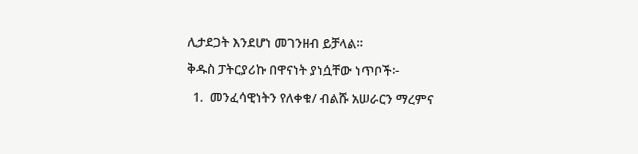ሊታደጋት እንደሆነ መገንዘብ ይቻላል።
ቅዱስ ፓትርያሪኩ በዋናነት ያነሷቸው ነጥቦች፦
  1.  መንፈሳዊነትን የለቀቁ/ ብልሹ አሠራርን ማረምና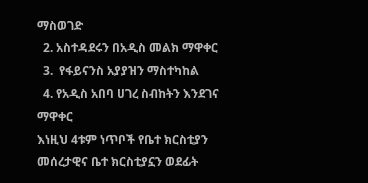ማስወገድ
  2. አስተዳደሩን በአዲስ መልክ ማዋቀር
  3.  የፋይናንስ አያያዝን ማስተካከል
  4. የአዲስ አበባ ሀገረ ስብከትን እንደገና ማዋቀር
እነዚህ 4ቱም ነጥቦች የቤተ ክርስቲያን መሰረታዊና ቤተ ክርስቲያኗን ወደፊት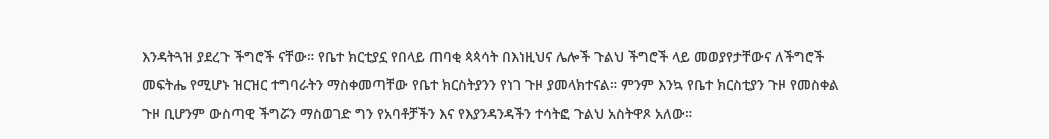እንዳትጓዝ ያደረጉ ችግሮች ናቸው። የቤተ ክርቲያኗ የበላይ ጠባቂ ጳጳሳት በእነዚህና ሌሎች ጉልህ ችግሮች ላይ መወያየታቸውና ለችግሮች  መፍትሔ የሚሆኑ ዝርዝር ተግባራትን ማስቀመጣቸው የቤተ ክርስትያንን የነገ ጉዞ ያመላክተናል። ምንም እንኳ የቤተ ክርስቲያን ጉዞ የመስቀል ጉዞ ቢሆንም ውስጣዊ ችግሯን ማስወገድ ግን የአባቶቻችን እና የእያንዳንዳችን ተሳትፎ ጉልህ አስትዋጾ አለው።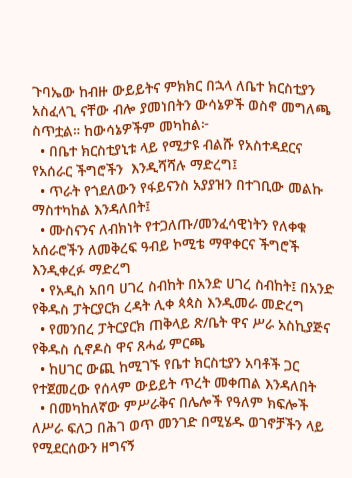ጉባኤው ከብዙ ውይይትና ምክክር በኋላ ለቤተ ክርስቲያን አስፈላጊ ናቸው ብሎ ያመነበትን ውሳኔዎች ወስኖ መግለጫ ስጥቷል። ከውሳኔዎችም መካከል፦
  • በቤተ ክርስቲያኒቱ ላይ የሚታዩ ብልሹ የአስተዳደርና የአሰራር ችግሮችን  እንዲሻሻሉ ማድረግ፤
  • ጥራት የጎደለውን የፋይናንስ አያያዝን በተገቢው መልኩ ማስተካከል እንዳለበት፤
  • ሙስናንና ለብክነት የተጋለጡ/መንፈሳዊነትን የለቀቁ አሰራሮችን ለመቅረፍ ዓብይ ኮሚቴ ማዋቀርና ችግሮች እንዲቀረፉ ማድረግ
  • የአዲስ አበባ ሀገረ ስብከት በአንድ ሀገረ ስብከት፤ በአንድ የቅዱስ ፓትርያርክ ረዳት ሊቀ ጳጳስ እንዲመራ መድረግ
  • የመንበረ ፓትርያርክ ጠቅላይ ጽ/ቤት ዋና ሥራ አስኪያጅና የቅዱስ ሲኖዶስ ዋና ጸሓፊ ምርጫ
  • ከሀገር ውጪ ከሚገኙ የቤተ ክርስቲያን አባቶች ጋር የተጀመረው የሰላም ውይይት ጥረት መቀጠል እንዳለበት
  • በመካከለኛው ምሥራቅና በሌሎች የዓለም ክፍሎች ለሥራ ፍለጋ በሕገ ወጥ መንገድ በሚሄዱ ወገኖቻችን ላይ የሚደርሰውን ዘግናኝ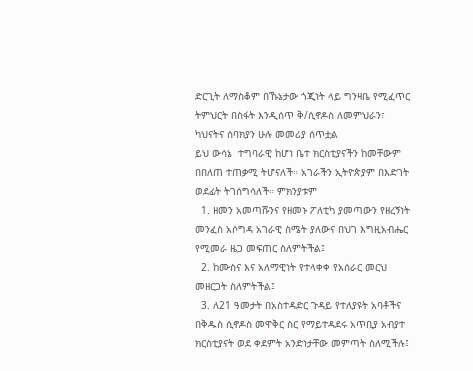ድርጊት ለማስቆም በኹኔታው ጎጂነት ላይ ግንዛቤ የሚፈጥር ትምህርት በስፋት እንዲሰጥ ቅ/ሲኖዶስ ለመምህራን፣ ካህናትና ሰባክያን ሁሉ መመሪያ ሰጥቷል
ይህ ውሳኔ  ተግባራዊ ከሆነ ቤተ ክርስቲያናችን ከመቸውም በበለጠ ተጠቃሚ ትሆናለች። አገራችን ኢትዮጵያም በእድገት ወደፊት ትገሰግሳለች። ምክንያቱም
  1. ዘመን አመጣሹንና የዘመኑ ፖለቲካ ያመጣውን የዘረኝነት መንፈስ አሶግዳ አገራዊ ስሜት ያለውና በህገ እግዚአብሔር የሚመራ ዜጋ መፍጠር ስለምትችል፤
  2. ከሙስና እና አለማዊነት የተላቀቀ የአሰራር መርህ መዘርጋት ስለምትችል፤
  3. ለ21 ዓመታት በአስተዳድር ጉዳይ የተለያዩት አባቶችና በቅዱስ ሲኖዶስ መዋቅር ስር የማይተዳደሩ አጥቢያ አብያተ ክርስቲያናት ወደ ቀደምት አንድነታቸው መምጣት ስለሚችሉ፤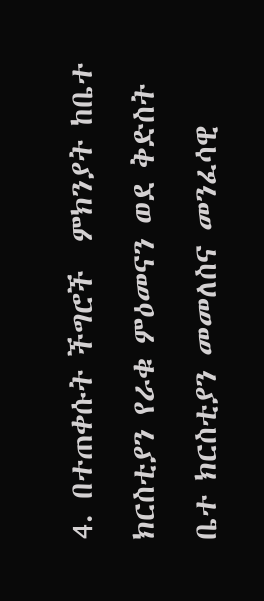4. በተጠቀሱት ችግሮች  ምክንያት ከቤተ ክርስቲያን የራቁ ምዕመናን ወደ ቅድስት ቤተ ክርስቲያን መመለስና መንፈሳዊ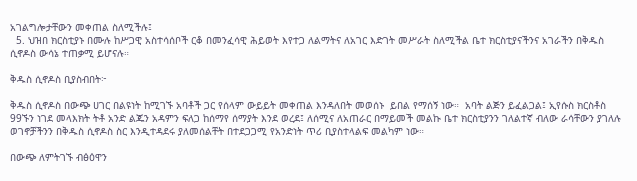አገልግሎታቸውን መቀጠል ስለሚችሉ፤
  5. ህዝበ ክርስቲያኑ በሙሉ ከሥጋዊ አስተሳሰቦች ርቆ በመንፈሳዊ ሕይወት እየተጋ ለልማትና ለአገር እድገት መሥራት ስለሚችል ቤተ ክርስቲያናችንና አገራችን በቅዱስ ሲኖዶስ ውሳኔ ተጠቃሚ ይሆናሉ።

ቅዱስ ሲኖዶስ ቢያስብበት፦

ቅዱስ ሲኖዶስ በውጭ ሀገር በልዩነት ከሚገኙ አባቶች ጋር የሰላም ውይይት መቀጠል እንዳለበት መወሰኑ  ይበል የማሰኝ ነው።  አባት ልጅን ይፈልጋል፤ ኢየሱስ ክርስቶስ 99ኙን ነገደ መላእክት ትቶ አንድ ልጁን አዳምን ፍለጋ ከሰማየ ሰማያት እንደ ወረደ፤ ለሰሚና ለአጠራር በማይመች መልኩ ቤተ ክርስቲያንን ገለልተኛ ብለው ራሳቸውን ያገለሉ ወገኖቻችንን በቅዱስ ሲኖዶስ ስር እንዲተዳደሩ ያለመሰልቸት በተደጋጋሚ የአንድነት ጥሪ ቢያስተላልፍ መልካም ነው።

በውጭ ለምትገኙ ብፅዕዋን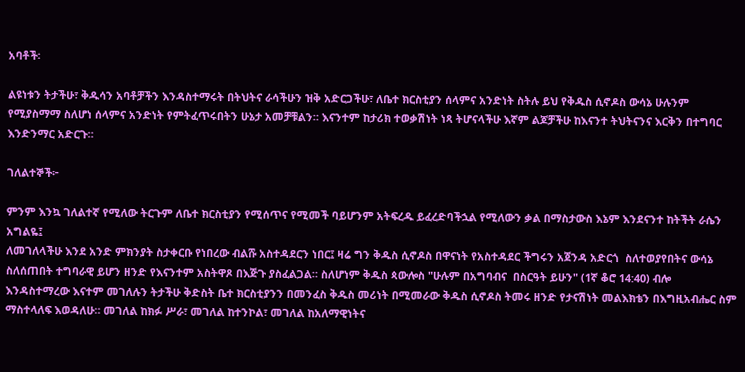አባቶች፡

ልዩነቱን ትታችሁ፣ ቅዱሳን አባቶቻችን እንዳስተማሩት በትህትና ራሳችሁን ዝቅ አድርጋችሁ፣ ለቤተ ክርስቲያን ሰላምና አንድነት ስትሉ ይህ የቅዱስ ሲኖዶስ ውሳኔ ሁሉንም የሚያስማማ ስለሆነ ሰላምና አንድነት የምትፈጥሩበትን ሁኔታ አመቻቹልን። እናንተም ከታሪክ ተወቃሽነት ነጻ ትሆናላችሁ እኛም ልጆቻችሁ ከእናንተ ትህትናንና እርቅን በተግባር እንድንማር አድርጉ።

ገለልተኞች፦

ምንም እንኳ ገለልተኛ የሚለው ትርጉም ለቤተ ክርስቲያን የሚሰጥና የሚመች ባይሆንም አትፍረዱ ይፈረድባችኋል የሚለውን ቃል በማስታውስ እኔም እንደናንተ ከትችት ራሴን አግልዬ፤
ለመገለላችሁ እንደ አንድ ምክንያት ስታቀርቡ የነበረው ብልሹ አስተዳደርን ነበር፤ ዛሬ ግን ቅዱስ ሲኖዶስ በዋናነት የአስተዳደር ችግሩን አጀንዳ አድርጎ  ስለተወያየበትና ውሳኔ ስለሰጠበት ተግባራዊ ይሆን ዘንድ የእናንተም አስትዋጾ በእጅጉ ያስፈልጋል። ስለሆነም ቅዱስ ጳውሎስ "ሁሉም በአግባብና  በስርዓት ይሁን" (1ኛ ቆሮ 14:40) ብሎ እንዳስተማረው እናተም መገለሉን ትታችሁ ቅድስት ቤተ ክርስቲያንን በመንፈስ ቅዱስ መሪነት በሚመራው ቅዱስ ሲኖዶስ ትመሩ ዘንድ የታናሽነት መልእክቴን በእግዚአብሔር ስም ማስተላለፍ እወዳለሁ። መገለል ከክፉ ሥራ፣ መገለል ከተንኮል፣ መገለል ከአለማዊነትና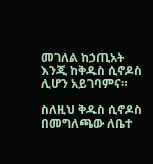መገለል ከኃጢአት እንጂ ከቅዱስ ሲኖዶስ ሊሆን አይገባምና።

ስለዚህ ቅዱስ ሲኖዶስ በመግለጫው ለቤተ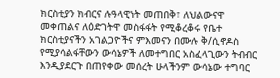ክርስቲያን ክብርና ሉዓላዊነት መጠበቅ፣ ለህልውናዋ መቀጠልና ለዕድገትዋ መስፋፋት የሚቆረቆሩ የቤተ ክርስቲያናችን አገልጋዮችና ምእመናን በሙሉ ቅ/ሲኖዶስ የሚያሳልፋቸውን ውሳኔዎች ለመተግበር አስፈላጊውን ትብብር እንዲያደርጉ በጠየቀው መሰረት ሁላችንም ውሳኔው ተግባር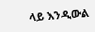ላይ እንዲውል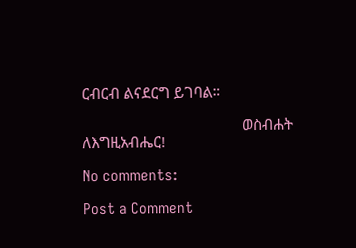ርብርብ ልናደርግ ይገባል።

                                        ወስብሐት ለእግዚአብሔር!

No comments:

Post a Comment